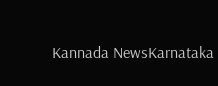Kannada NewsKarnataka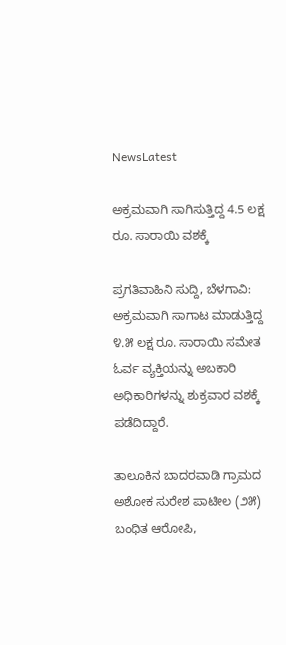NewsLatest

ಅಕ್ರಮವಾಗಿ ಸಾಗಿಸುತ್ತಿದ್ದ 4.5 ಲಕ್ಷ ರೂ. ಸಾರಾಯಿ ವಶಕ್ಕೆ

ಪ್ರಗತಿವಾಹಿನಿ ಸುದ್ದಿ, ಬೆಳಗಾವಿ: ಅಕ್ರಮವಾಗಿ ಸಾಗಾಟ ಮಾಡುತ್ತಿದ್ದ ೪.೫ ಲಕ್ಷ ರೂ. ಸಾರಾಯಿ ಸಮೇತ ಓರ್ವ ವ್ಯಕ್ತಿಯನ್ನು ಅಬಕಾರಿ ಅಧಿಕಾರಿಗಳನ್ನು ಶುಕ್ರವಾರ ವಶಕ್ಕೆ ಪಡೆದಿದ್ದಾರೆ.

ತಾಲೂಕಿನ ಬಾದರವಾಡಿ ಗ್ರಾಮದ ಅಶೋಕ ಸುರೇಶ ಪಾಟೀಲ (೨೫) ಬಂಧಿತ ಆರೋಪಿ,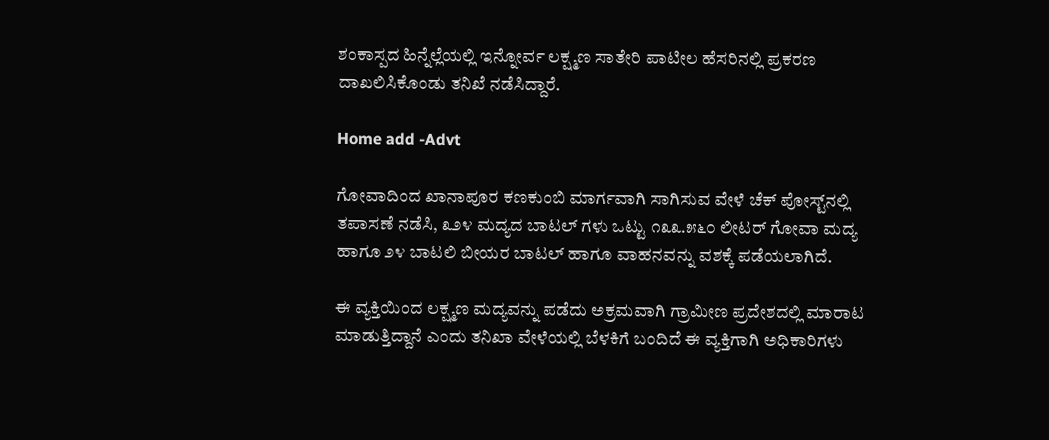ಶಂಕಾಸ್ಪದ ಹಿನ್ನೆಲ್ಲೆಯಲ್ಲಿ ಇನ್ನೋರ್ವ ಲಕ್ಷ್ಮಣ ಸಾತೇರಿ ಪಾಟೀಲ ಹೆಸರಿನಲ್ಲಿ ಪ್ರಕರಣ ದಾಖಲಿಸಿಕೊಂಡು ತನಿಖೆ ನಡೆಸಿದ್ದಾರೆ.

Home add -Advt

ಗೋವಾದಿಂದ ಖಾನಾಪೂರ ಕಣಕುಂಬಿ ಮಾರ್ಗವಾಗಿ ಸಾಗಿಸುವ ವೇಳೆ ಚೆಕ್ ಪೋಸ್ಟ್‌ನಲ್ಲಿ ತಪಾಸಣೆ ನಡೆಸಿ, ೩೨೪ ಮದ್ಯದ ಬಾಟಲ್ ಗಳು ಒಟ್ಟು ೧೩೩.೫೬೦ ಲೀಟರ್ ಗೋವಾ ಮದ್ಯ ಹಾಗೂ ೨೪ ಬಾಟಲಿ ಬೀಯರ ಬಾಟಲ್ ಹಾಗೂ ವಾಹನವನ್ನು ವಶಕ್ಕೆ ಪಡೆಯಲಾಗಿದೆ.

ಈ ವ್ಯಕ್ತಿಯಿಂದ ಲಕ್ಷ್ಮಣ ಮದ್ಯವನ್ನು ಪಡೆದು ಅಕ್ರಮವಾಗಿ ಗ್ರಾಮೀಣ ಪ್ರದೇಶದಲ್ಲಿ ಮಾರಾಟ ಮಾಡುತ್ತಿದ್ದಾನೆ ಎಂದು ತನಿಖಾ ವೇಳೆಯಲ್ಲಿ ಬೆಳಕಿಗೆ ಬಂದಿದೆ ಈ ವ್ಯಕ್ತಿಗಾಗಿ ಅಧಿಕಾರಿಗಳು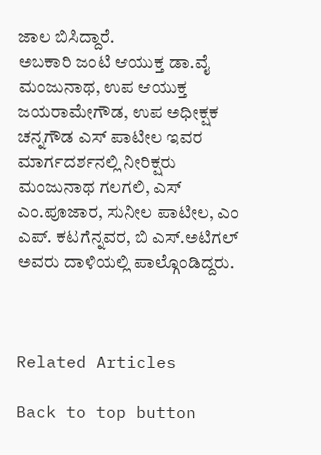ಜಾಲ ಬಿಸಿದ್ದಾರೆ.
ಅಬಕಾರಿ ಜಂಟಿ ಆಯುಕ್ತ ಡಾ.ವೈ ಮಂಜುನಾಥ, ಉಪ ಆಯುಕ್ತ ಜಯರಾಮೇಗೌಡ, ಉಪ ಅಧೀಕ್ಷಕ ಚನ್ನಗೌಡ ಎಸ್ ಪಾಟೀಲ ಇವರ ಮಾರ್ಗದರ್ಶನಲ್ಲಿ ನೀರಿಕ್ಷರು ಮಂಜುನಾಥ ಗಲಗಲಿ, ಎಸ್ ಎಂ.ಪೂಜಾರ, ಸುನೀಲ ಪಾಟೀಲ, ಎಂ ಎಪ್. ಕಟಗೆನ್ನವರ, ಬಿ ಎಸ್.ಅಟಿಗಲ್ ಅವರು ದಾಳಿಯಲ್ಲಿ ಪಾಲ್ಗೊಂಡಿದ್ದರು.



Related Articles

Back to top button